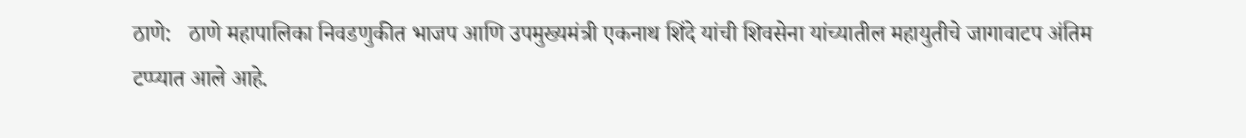ठाणे:   ठाणे महापालिका निवडणुकीत भाजप आणि उपमुख्यमंत्री एकनाथ शिंदे यांची शिवसेना यांच्यातील महायुतीचे जागावाटप अंतिम टप्प्यात आले आहे.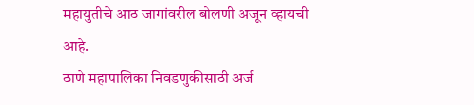महायुतीचे आठ जागांवरील बोलणी अजून व्हायची आहे.
ठाणे महापालिका निवडणुकीसाठी अर्ज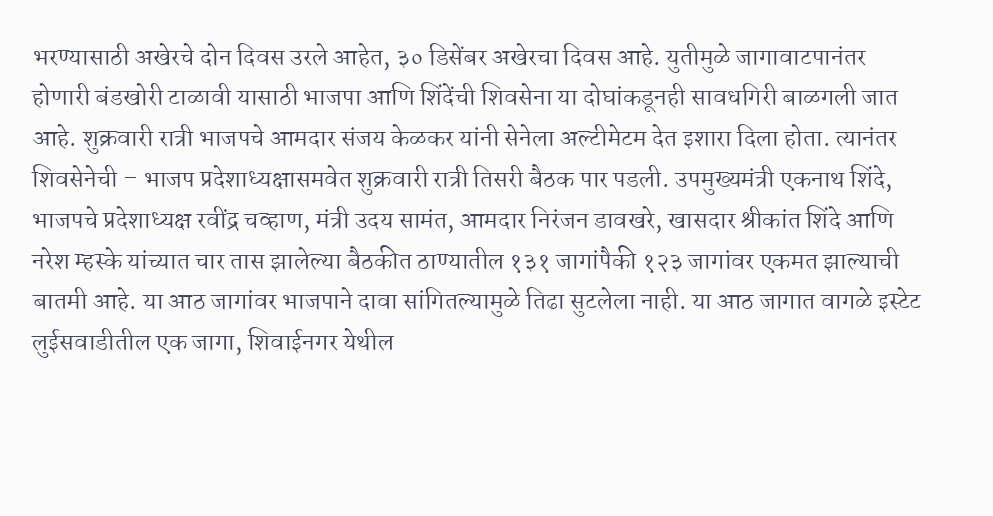भरण्यासाठी अखेरचे दोन दिवस उरले आहेत, ३० डिसेंबर अखेरचा दिवस आहे. युतीमुळे जागावाटपानंतर होणारी बंडखोरी टाळावी यासाठी भाजपा आणि शिंदेंची शिवसेना या दोघांकडूनही सावधगिरी बाळगली जात आहे. शुक्रवारी रात्री भाजपचे आमदार संजय केळकर यांनी सेनेला अल्टीमेटम देत इशारा दिला होता. त्यानंतर शिवसेनेची – भाजप प्रदेशाध्यक्षासमवेत शुक्रवारी रात्री तिसरी बैठक पार पडली. उपमुख्यमंत्री एकनाथ शिंदे, भाजपचे प्रदेशाध्यक्ष रवींद्र चव्हाण, मंत्री उदय सामंत, आमदार निरंजन डावखरे, खासदार श्रीकांत शिंदे आणि नरेश म्हस्के यांच्यात चार तास झालेल्या बैठकीत ठाण्यातील १३१ जागांपैकी १२३ जागांवर एकमत झाल्याची बातमी आहे. या आठ जागांवर भाजपाने दावा सांगितल्यामुळे तिढा सुटलेला नाही. या आठ जागात वागळे इस्टेट लुईसवाडीतील एक जागा, शिवाईनगर येथील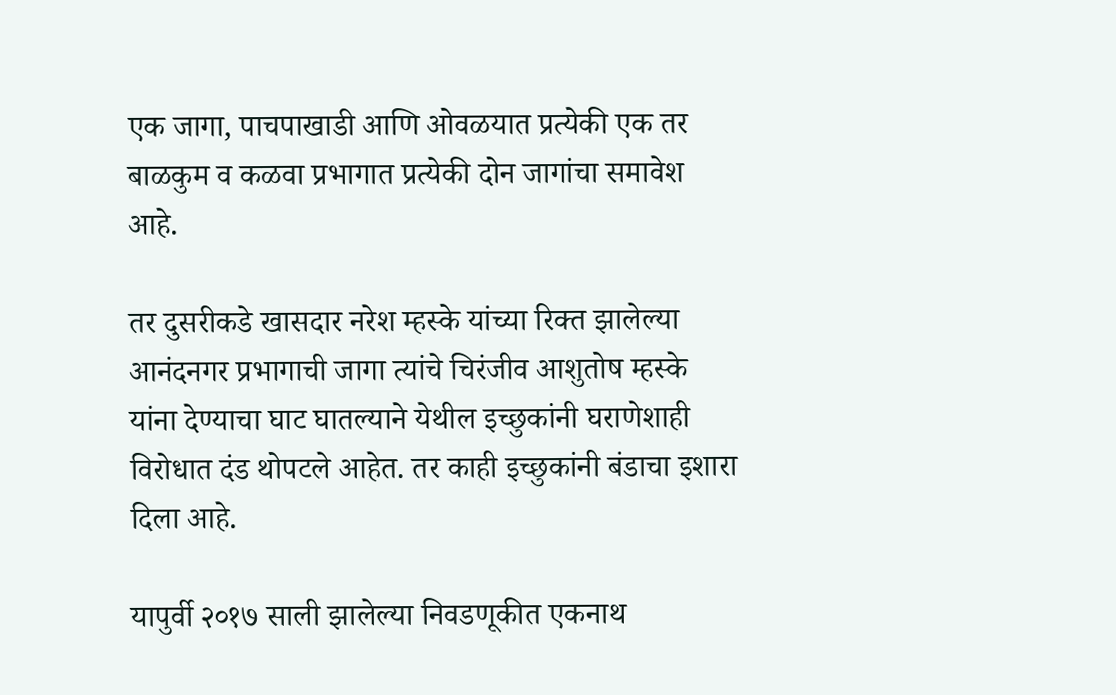एक जागा, पाचपाखाडी आणि ओवळयात प्रत्येकी एक तर बाळकुम व कळवा प्रभागात प्रत्येकी दोन जागांचा समावेश आहे.

तर दुसरीकडे खासदार नरेश म्हस्के यांच्या रिक्त झालेल्या आनंदनगर प्रभागाची जागा त्यांचे चिरंजीव आशुतोष म्हस्के यांना देण्याचा घाट घातल्याने येथील इच्छुकांनी घराणेशाही विरोधात दंड थोपटले आहेत. तर काही इच्छुकांनी बंडाचा इशारा दिला आहे.

यापुर्वी २०१७ साली झालेल्या निवडणूकीत एकनाथ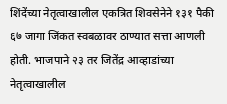शिंदेंच्या नेतृत्वाखालील एकत्रित शिवसेनेने १३१ पैकी ६७ जागा जिंकत स्वबळावर ठाण्यात सत्ता आणली होती. भाजपाने २३ तर जितेंद्र आव्हाडांच्या नेतृत्वाखालील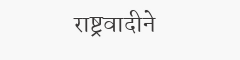राष्ट्रवादीने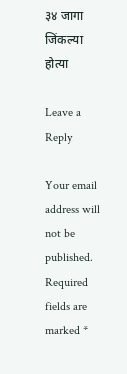३४ जागा जिंकल्या होत्या

Leave a Reply

Your email address will not be published. Required fields are marked *